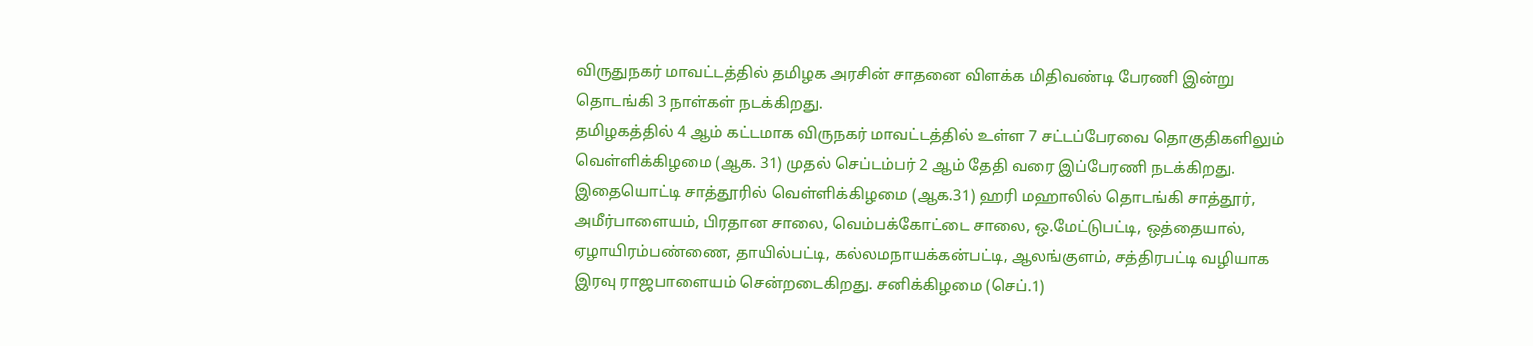விருதுநகர் மாவட்டத்தில் தமிழக அரசின் சாதனை விளக்க மிதிவண்டி பேரணி இன்று தொடங்கி 3 நாள்கள் நடக்கிறது.
தமிழகத்தில் 4 ஆம் கட்டமாக விருநகர் மாவட்டத்தில் உள்ள 7 சட்டப்பேரவை தொகுதிகளிலும் வெள்ளிக்கிழமை (ஆக. 31) முதல் செப்டம்பர் 2 ஆம் தேதி வரை இப்பேரணி நடக்கிறது.
இதையொட்டி சாத்தூரில் வெள்ளிக்கிழமை (ஆக.31) ஹரி மஹாலில் தொடங்கி சாத்தூர், அமீர்பாளையம், பிரதான சாலை, வெம்பக்கோட்டை சாலை, ஒ.மேட்டுபட்டி, ஒத்தையால், ஏழாயிரம்பண்ணை, தாயில்பட்டி, கல்லமநாயக்கன்பட்டி, ஆலங்குளம், சத்திரபட்டி வழியாக இரவு ராஜபாளையம் சென்றடைகிறது. சனிக்கிழமை (செப்.1)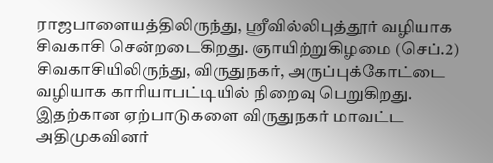ராஜபாளையத்திலிருந்து, ஸ்ரீவில்லிபுத்தூர் வழியாக சிவகாசி சென்றடைகிறது. ஞாயிற்றுகிழமை (செப்.2) சிவகாசியிலிருந்து, விருதுநகர், அருப்புக்கோட்டை வழியாக காரியாபட்டியில் நிறைவு பெறுகிறது. இதற்கான ஏற்பாடுகளை விருதுநகர் மாவட்ட அதிமுகவினர்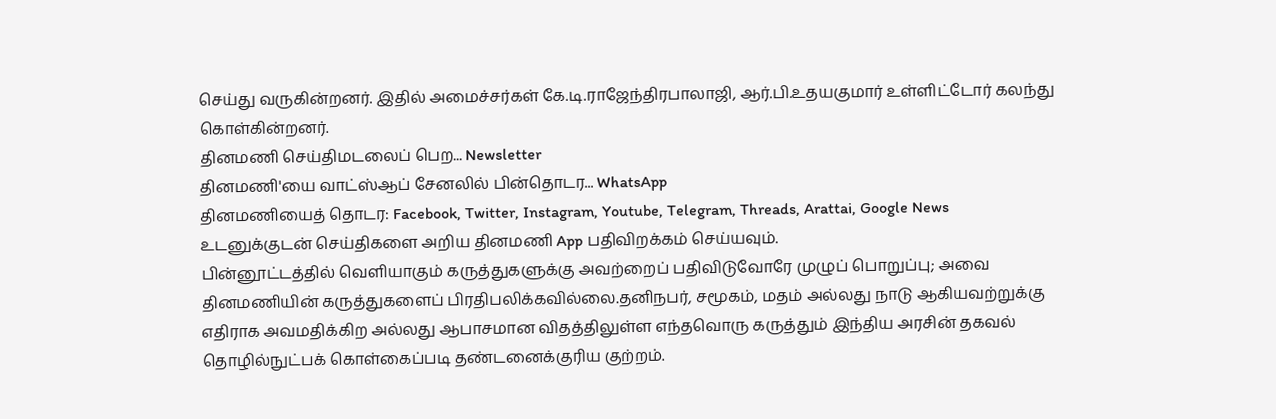செய்து வருகின்றனர். இதில் அமைச்சர்கள் கே.டி.ராஜேந்திரபாலாஜி, ஆர்.பி.உதயகுமார் உள்ளிட்டோர் கலந்து கொள்கின்றனர்.
தினமணி செய்திமடலைப் பெற... Newsletter
தினமணி'யை வாட்ஸ்ஆப் சேனலில் பின்தொடர... WhatsApp
தினமணியைத் தொடர: Facebook, Twitter, Instagram, Youtube, Telegram, Threads, Arattai, Google News
உடனுக்குடன் செய்திகளை அறிய தினமணி App பதிவிறக்கம் செய்யவும்.
பின்னூட்டத்தில் வெளியாகும் கருத்துகளுக்கு அவற்றைப் பதிவிடுவோரே முழுப் பொறுப்பு; அவை தினமணியின் கருத்துகளைப் பிரதிபலிக்கவில்லை.தனிநபர், சமூகம், மதம் அல்லது நாடு ஆகியவற்றுக்கு எதிராக அவமதிக்கிற அல்லது ஆபாசமான விதத்திலுள்ள எந்தவொரு கருத்தும் இந்திய அரசின் தகவல் தொழில்நுட்பக் கொள்கைப்படி தண்டனைக்குரிய குற்றம்.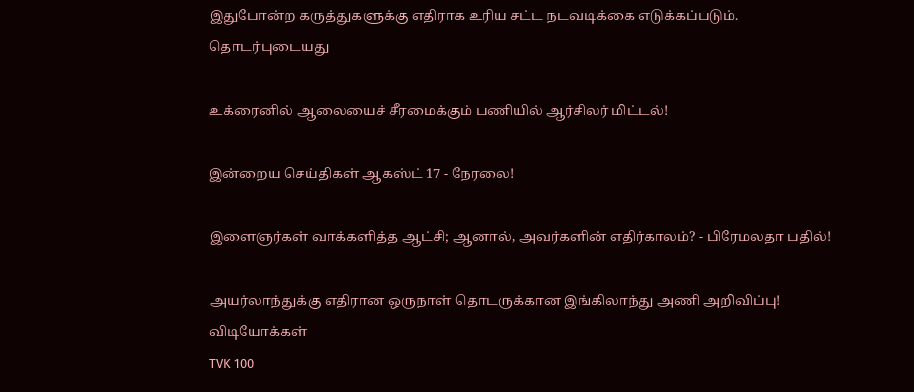இதுபோன்ற கருத்துகளுக்கு எதிராக உரிய சட்ட நடவடிக்கை எடுக்கப்படும்.
தொடர்புடையது

உக்ரைனில் ஆலையைச் சீரமைக்கும் பணியில் ஆர்சிலர் மிட்டல்!

இன்றைய செய்திகள் ஆகஸ்ட் 17 - நேரலை!

இளைஞர்கள் வாக்களித்த ஆட்சி; ஆனால், அவர்களின் எதிர்காலம்? - பிரேமலதா பதில்!

அயர்லாந்துக்கு எதிரான ஒருநாள் தொடருக்கான இங்கிலாந்து அணி அறிவிப்பு!
விடியோக்கள்
TVK 100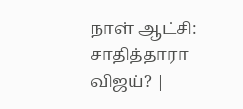நாள் ஆட்சி: சாதித்தாரா விஜய்? |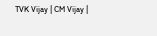TVK Vijay | CM Vijay |